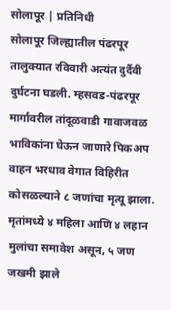सोलापूर | प्रतिनिधी
सोलापूर जिल्ह्यातील पंढरपूर तालुक्यात रविवारी अत्यंत दुर्दैवी दुर्घटना घडली. म्हसवड-पंढरपूर मार्गावरील तांदूळवाडी गावाजवळ भाविकांना घेऊन जाणारे पिकअप वाहन भरधाव वेगात विहिरीत कोसळल्याने ८ जणांचा मृत्यू झाला. मृतांमध्ये ४ महिला आणि ४ लहान मुलांचा समावेश असून, ५ जण जखमी झाले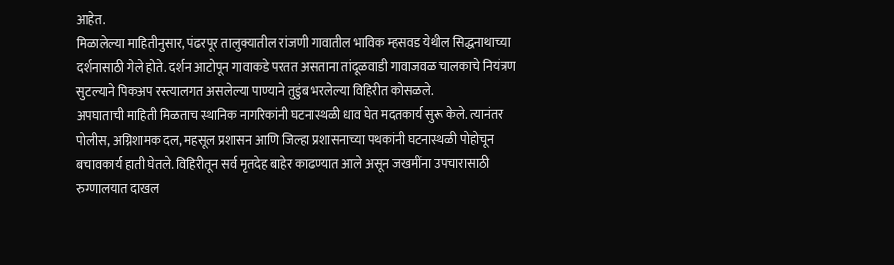आहेत.
मिळालेल्या माहितीनुसार, पंढरपूर तालुक्यातील रांजणी गावातील भाविक म्हसवड येथील सिद्धनाथाच्या दर्शनासाठी गेले होते. दर्शन आटोपून गावाकडे परतत असताना तांदूळवाडी गावाजवळ चालकाचे नियंत्रण सुटल्याने पिकअप रस्त्यालगत असलेल्या पाण्याने तुडुंब भरलेल्या विहिरीत कोसळले.
अपघाताची माहिती मिळताच स्थानिक नागरिकांनी घटनास्थळी धाव घेत मदतकार्य सुरू केले. त्यानंतर पोलीस, अग्निशामक दल, महसूल प्रशासन आणि जिल्हा प्रशासनाच्या पथकांनी घटनास्थळी पोहोचून बचावकार्य हाती घेतले. विहिरीतून सर्व मृतदेह बाहेर काढण्यात आले असून जखमींना उपचारासाठी रुग्णालयात दाखल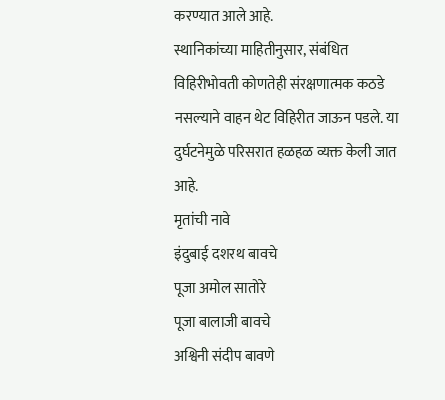करण्यात आले आहे.
स्थानिकांच्या माहितीनुसार, संबंधित विहिरीभोवती कोणतेही संरक्षणात्मक कठडे नसल्याने वाहन थेट विहिरीत जाऊन पडले. या दुर्घटनेमुळे परिसरात हळहळ व्यक्त केली जात आहे.
मृतांची नावे
इंदुबाई दशरथ बावचे
पूजा अमोल सातोरे
पूजा बालाजी बावचे
अश्विनी संदीप बावणे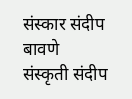संस्कार संदीप बावणे
संस्कृती संदीप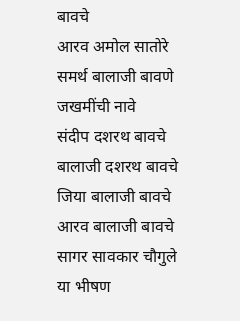बावचे
आरव अमोल सातोरे
समर्थ बालाजी बावणे
जखमींची नावे
संदीप दशरथ बावचे
बालाजी दशरथ बावचे
जिया बालाजी बावचे
आरव बालाजी बावचे
सागर सावकार चौगुले
या भीषण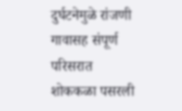दुर्घटनेमुळे रांजणी गावासह संपूर्ण परिसरात शोककळा पसरली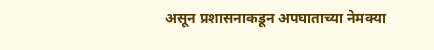असून प्रशासनाकडून अपघाताच्या नेमक्या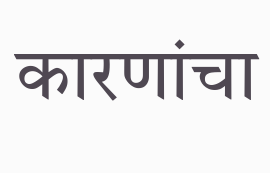कारणांचा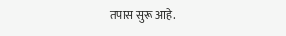तपास सुरू आहे.